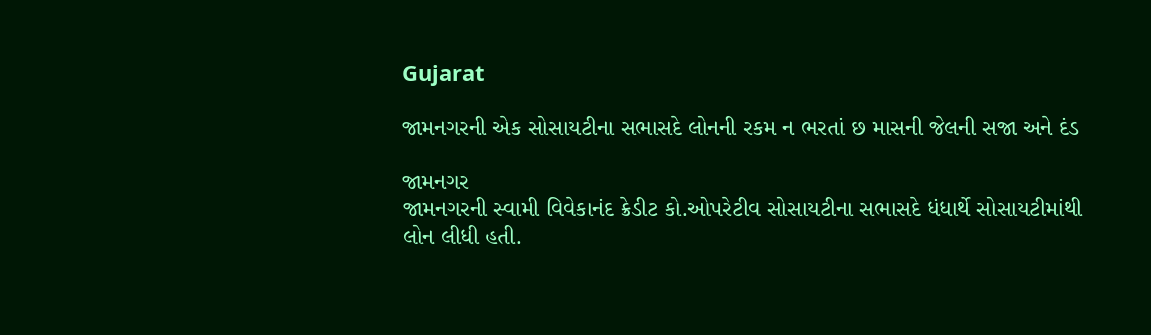Gujarat

જામનગરની એક સોસાયટીના સભાસદે લોનની રકમ ન ભરતાં છ માસની જેલની સજા અને દંડ

જામનગર
જામનગરની સ્વામી વિવેકાનંદ ક્રેડીટ કો.ઓપરેટીવ સોસાયટીના સભાસદે ધંધાર્થે સોસાયટીમાંથી લોન લીધી હતી.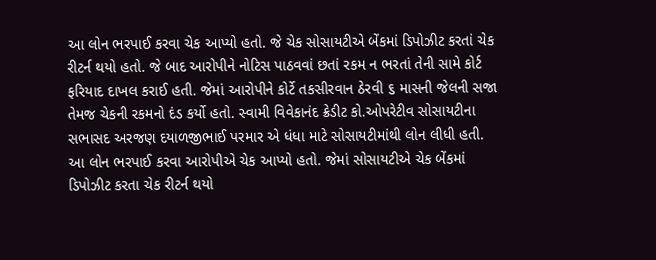આ લોન ભરપાઈ કરવા ચેક આપ્યો હતો. જે ચેક સોસાયટીએ બેંકમાં ડિપોઝીટ કરતાં ચેક રીટર્ન થયો હતો. જે બાદ આરોપીને નોટિસ પાઠવવાં છતાં રકમ ન ભરતાં તેની સામે કોર્ટ ફરિયાદ દાખલ કરાઈ હતી. જેમાં આરોપીને કોર્ટે તકસીરવાન ઠેરવી ૬ માસની જેલની સજા તેમજ ચેકની રકમનો દંડ કર્યો હતો. સ્વામી વિવેકાનંદ ક્રેડીટ કો.ઓપરેટીવ સોસાયટીના સભાસદ અરજણ દયાળજીભાઈ પરમાર એ ધંધા માટે સોસાયટીમાંથી લોન લીધી હતી. આ લોન ભરપાઈ કરવા આરોપીએ ચેક આપ્યો હતો. જેમાં સોસાયટીએ ચેક બેંકમાં ડિપોઝીટ કરતા ચેક રીટર્ન થયો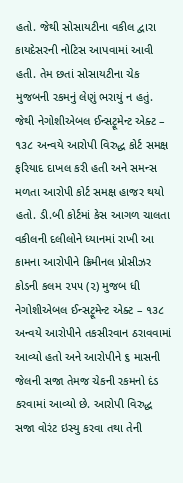હતો. જેથી સોસાયટીના વકીલ દ્વારા કાયદેસરની નોટિસ આપવામાં આવી હતી. તેમ છતાં સોસાયટીના ચેક મુજબની રકમનું લેણું ભરાયું ન હતું. જેથી નેગોશીએબલ ઈન્સટ્રૂમેન્ટ એક્ટ – ૧૩૮ અન્વયે આરોપી વિરુદ્ધ કોર્ટ સમક્ષ ફરિયાદ દાખલ કરી હતી અને સમન્સ મળતા આરોપી કોર્ટ સમક્ષ હાજર થયો હતો. ડી.બી કોર્ટમાં કેસ આગળ ચાલતા વકીલની દલીલોને ધ્યાનમાં રાખી આ કામના આરોપીને ક્રિમીનલ પ્રોસીઝર કોડની કલમ ૨૫૫ (૨) મુજબ ધી નેગોશીએબલ ઈન્સટ્રૂમેન્ટ એક્ટ – ૧૩૮ અન્વયે આરોપીને તકસીરવાન ઠરાવવામાં આવ્યો હતો અને આરોપીને ૬ માસની જેલની સજા તેમજ ચેકની રકમનો દંડ કરવામાં આવ્યો છે. આરોપી વિરુદ્ધ સજા વોરંટ ઇસ્યુ કરવા તથા તેની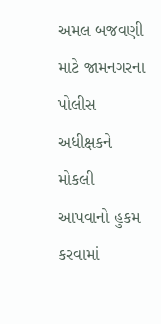અમલ બજવણી માટે જામનગરના પોલીસ અધીક્ષકને મોકલી આપવાનો હુકમ કરવામાં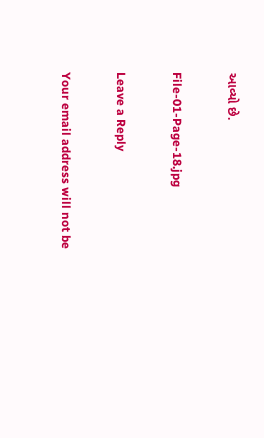આવ્યો છે.

File-01-Page-18.jpg

Leave a Reply

Your email address will not be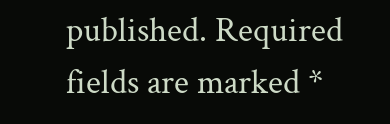published. Required fields are marked *